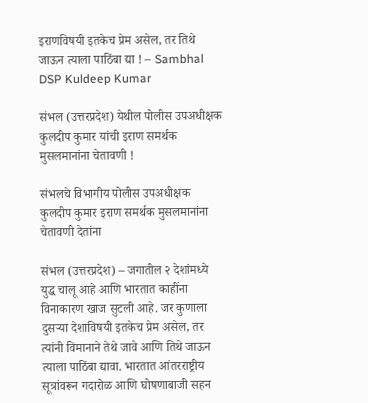इराणविषयी इतकेच प्रेम असेल, तर तिथे जाऊन त्याला पाठिंबा द्या ! – Sambhal DSP Kuldeep Kumar

संभल (उत्तरप्रदेश) येथील पोलीस उपअधीक्षक कुलदीप कुमार यांची इराण समर्थक  मुसलमानांना चेतावणी !

संभलचे विभागीय पोलीस उपअधीक्षक कुलदीप कुमार इराण समर्थक मुसलमानांना चेतावणी देतांना

संभल (उत्तरप्रदेश) – जगातील २ देशांमध्ये युद्ध चालू आहे आणि भारतात काहींना विनाकारण खाज सुटली आहे. जर कुणाला दुसर्‍या देशाविषयी इतकेच प्रेम असेल, तर त्यांनी विमानाने तेथे जावे आणि तिथे जाऊन त्याला पाठिंबा द्यावा. भारतात आंतरराष्ट्रीय सूत्रांवरून गदारोळ आणि घोषणाबाजी सहन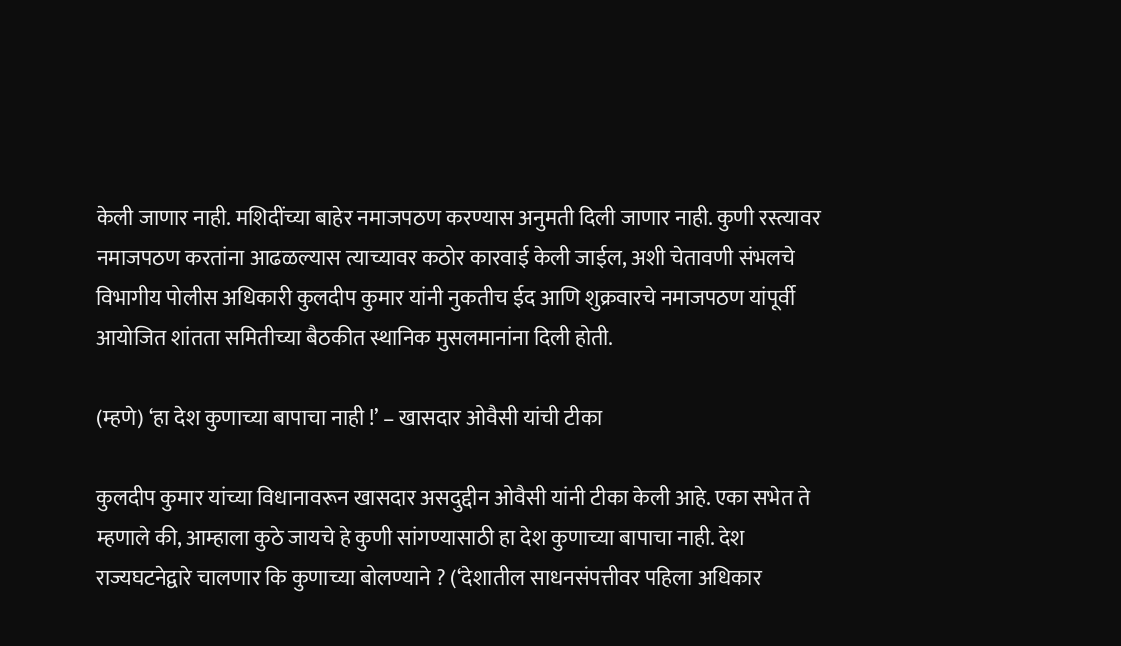केली जाणार नाही. मशिदींच्या बाहेर नमाजपठण करण्यास अनुमती दिली जाणार नाही. कुणी रस्त्यावर नमाजपठण करतांना आढळल्यास त्याच्यावर कठोर कारवाई केली जाईल, अशी चेतावणी संभलचे विभागीय पोलीस अधिकारी कुलदीप कुमार यांनी नुकतीच ईद आणि शुक्रवारचे नमाजपठण यांपूर्वी आयोजित शांतता समितीच्या बैठकीत स्थानिक मुसलमानांना दिली होती.

(म्हणे) ‘हा देश कुणाच्या बापाचा नाही !’ – खासदार ओवैसी यांची टीका

कुलदीप कुमार यांच्या विधानावरून खासदार असदुद्दीन ओवैसी यांनी टीका केली आहे. एका सभेत ते म्हणाले की, आम्हाला कुठे जायचे हे कुणी सांगण्यासाठी हा देश कुणाच्या बापाचा नाही. देश राज्यघटनेद्वारे चालणार कि कुणाच्या बोलण्याने ? (‘देशातील साधनसंपत्तीवर पहिला अधिकार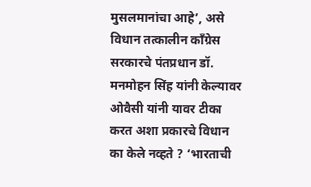मुसलमानांचा आहे’, असे विधान तत्कालीन काँग्रेस सरकारचे पंतप्रधान डॉ. मनमोहन सिंह यांनी केल्यावर ओवैसी यांनी यावर टीका करत अशा प्रकारचे विधान का केले नव्हते ? ‘भारताची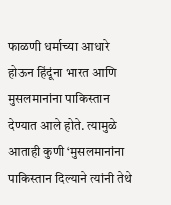फाळणी धर्माच्या आधारे होऊन हिंदूंना भारत आणि मुसलमानांना पाकिस्तान देण्यात आले होते. त्यामुळे आताही कुणी ‘मुसलमानांना पाकिस्तान दिल्याने त्यांनी तेथे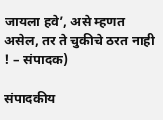जायला हवे’, असे म्हणत असेल, तर ते चुकीचे ठरत नाही ! – संपादक)

संपादकीय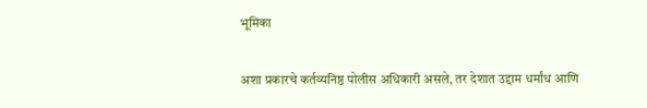भूमिका

अशा प्रकारचे कर्तव्यनिष्ठ पोलीस अधिकारी असले, तर देशात उद्दाम धर्मांध आणि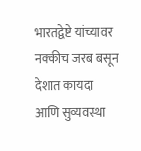भारतद्वेष्टे यांच्यावर नक्कीच जरब बसून देशात कायदा आणि सुव्यवस्था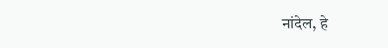नांदेल, हे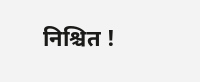निश्चित !